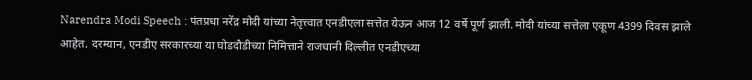Narendra Modi Speech : पंतप्रधा नरेंद्र मोदी यांच्या नेतृत्त्वात एनडीएला सत्तेत येऊन आज 12 वर्षे पूर्ण झाली. मोदी यांच्या सत्तेला एकूण 4399 दिवस झाले आहेत. दरम्यान, एनडीए सरकारच्या या घोडदौडीच्या निमित्ताने राजधानी दिल्लीत एनडीएच्या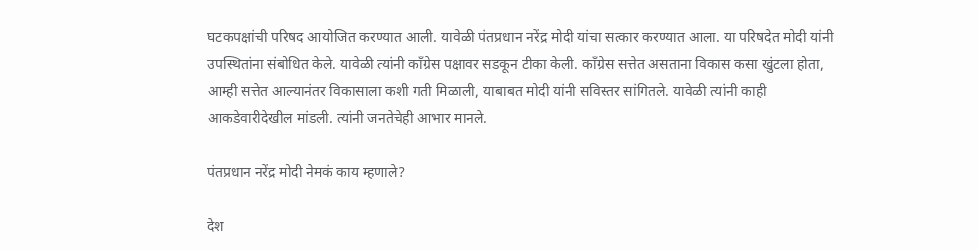घटकपक्षांची परिषद आयोजित करण्यात आली. यावेळी पंतप्रधान नरेंद्र मोदी यांचा सत्कार करण्यात आला. या परिषदेत मोदी यांनी उपस्थितांना संबोधित केले. यावेळी त्यांनी काँग्रेस पक्षावर सडकून टीका केली. काँग्रेस सत्तेत असताना विकास कसा खुंटला होता, आम्ही सत्तेत आल्यानंतर विकासाला कशी गती मिळाली, याबाबत मोदी यांनी सविस्तर सांगितले. यावेळी त्यांनी काही आकडेवारीदेखील मांडली. त्यांनी जनतेचेही आभार मानले.

पंतप्रधान नरेंद्र मोदी नेमकं काय म्हणाले?

देश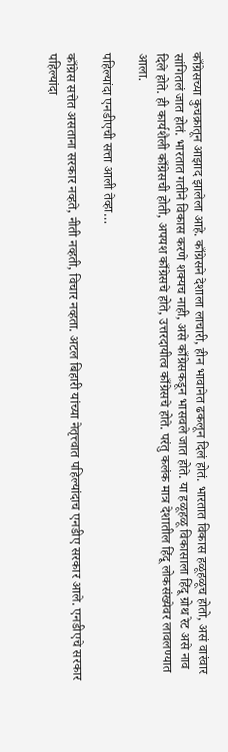काँग्रेसच्या कुचक्रातून आझाद झालेला आहे. काँग्रेसने देशाला लाचारी, हीन भावानेत ढकलून दिलं होतं. भारतात विकास हळूहळूच होतो, असं वारंवार सांगितलं जात होतं. भारतात गतीने विकास करणे शक्यच नाही, असे काँग्रेसकडून भासवले जात होते. या हळूहळू विकासाला हिंदू ग्रोथ रेट असे नाव दिले होते. ही कार्यशैली काँग्रेसची होती, अपयश काँग्रेसचे होते, उत्तरदायीत्व काँग्रेसचे होते. परंतु कलंक मात्र देशातील हिंदू लोकसंख्येवर लावलण्यात आला.

पहिल्यांदा एनडीएची सत्ता आली तेव्हा…

काँग्रेस सत्तेत असताना सरकार नव्हते, नीती नव्हती, विचार नव्हता. अटल बिहारी यांच्या नेतृत्त्वात पहिल्यांदाच एनडीए सरकार आले. एनडीएचे सरकार पहिल्यांदा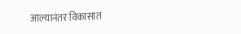आल्यानंतर विकासात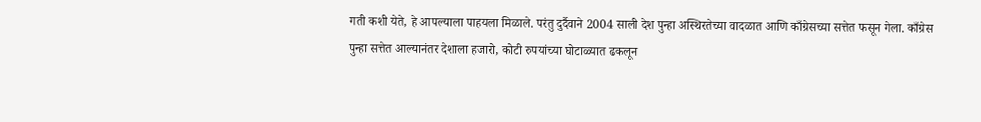गती कशी येते, हे आपल्याला पाहयला मिळाले. परंतु दुर्दैवाने 2004 साली देश पुन्हा अस्थिरतेच्या वादळात आणि काँग्रेसच्या सत्तेत फसून गेला. काँग्रेस पुन्हा सत्तेत आल्यानंतर देशाला हजारो, कोटी रुपयांच्या घोटाळ्यात ढकलून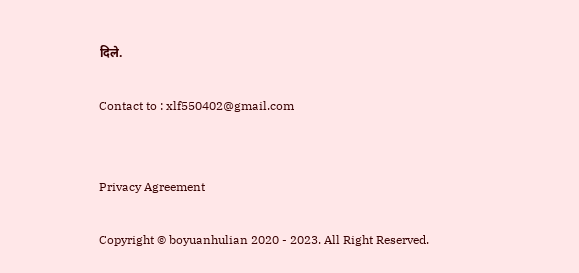दिले.

Contact to : xlf550402@gmail.com


Privacy Agreement

Copyright © boyuanhulian 2020 - 2023. All Right Reserved.